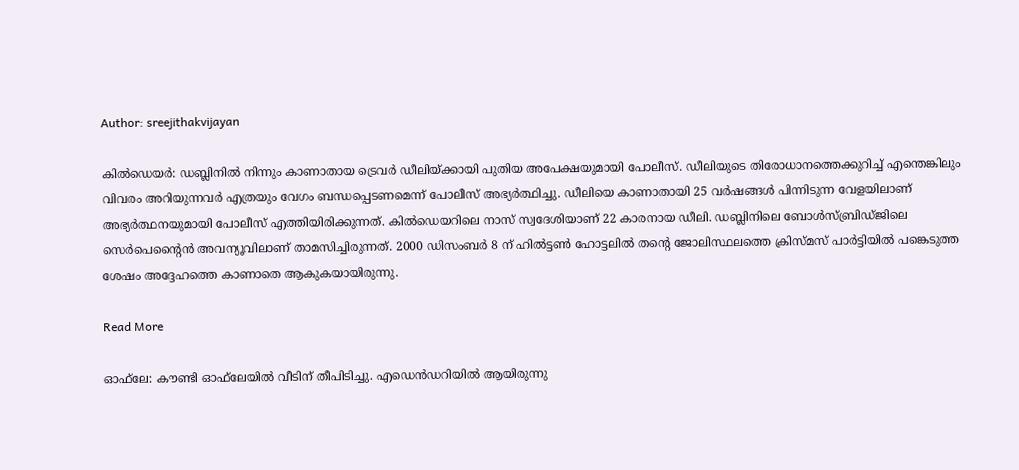Author: sreejithakvijayan

കിൽഡെയർ: ഡബ്ലിനിൽ നിന്നും കാണാതായ ട്രെവർ ഡീലിയ്ക്കായി പുതിയ അപേക്ഷയുമായി പോലീസ്. ഡീലിയുടെ തിരോധാനത്തെക്കുറിച്ച് എന്തെങ്കിലും വിവരം അറിയുന്നവർ എത്രയും വേഗം ബന്ധപ്പെടണമെന്ന് പോലീസ് അഭ്യർത്ഥിച്ചു. ഡീലിയെ കാണാതായി 25 വർഷങ്ങൾ പിന്നിടുന്ന വേളയിലാണ് അഭ്യർത്ഥനയുമായി പോലീസ് എത്തിയിരിക്കുന്നത്. കിൽഡെയറിലെ നാസ് സ്വദേശിയാണ് 22 കാരനായ ഡീലി. ഡബ്ലിനിലെ ബോൾസ്ബ്രിഡ്ജിലെ സെർപെന്റൈൻ അവന്യൂവിലാണ് താമസിച്ചിരുന്നത്. 2000 ഡിസംബർ 8 ന് ഹിൽട്ടൺ ഹോട്ടലിൽ തന്റെ ജോലിസ്ഥലത്തെ ക്രിസ്മസ് പാർട്ടിയിൽ പങ്കെടുത്ത ശേഷം അദ്ദേഹത്തെ കാണാതെ ആകുകയായിരുന്നു.

Read More

ഓഫ്‌ലേ: കൗണ്ടി ഓഫ്‌ലേയിൽ വീടിന് തീപിടിച്ചു. എഡെൻഡറിയിൽ ആയിരുന്നു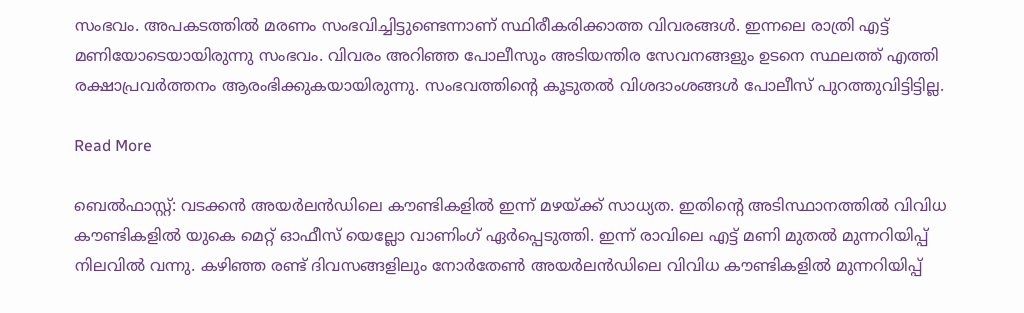സംഭവം. അപകടത്തിൽ മരണം സംഭവിച്ചിട്ടുണ്ടെന്നാണ് സ്ഥിരീകരിക്കാത്ത വിവരങ്ങൾ. ഇന്നലെ രാത്രി എട്ട് മണിയോടെയായിരുന്നു സംഭവം. വിവരം അറിഞ്ഞ പോലീസും അടിയന്തിര സേവനങ്ങളും ഉടനെ സ്ഥലത്ത് എത്തി രക്ഷാപ്രവർത്തനം ആരംഭിക്കുകയായിരുന്നു. സംഭവത്തിന്റെ കൂടുതൽ വിശദാംശങ്ങൾ പോലീസ് പുറത്തുവിട്ടിട്ടില്ല.

Read More

ബെൽഫാസ്റ്റ്: വടക്കൻ അയർലൻഡിലെ കൗണ്ടികളിൽ ഇന്ന് മഴയ്ക്ക് സാധ്യത. ഇതിന്റെ അടിസ്ഥാനത്തിൽ വിവിധ കൗണ്ടികളിൽ യുകെ മെറ്റ് ഓഫീസ് യെല്ലോ വാണിംഗ് ഏർപ്പെടുത്തി. ഇന്ന് രാവിലെ എട്ട് മണി മുതൽ മുന്നറിയിപ്പ് നിലവിൽ വന്നു. കഴിഞ്ഞ രണ്ട് ദിവസങ്ങളിലും നോർതേൺ അയർലൻഡിലെ വിവിധ കൗണ്ടികളിൽ മുന്നറിയിപ്പ്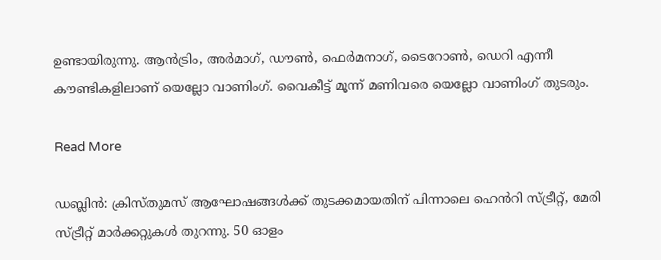ഉണ്ടായിരുന്നു. ആൻട്രിം, അർമാഗ്, ഡൗൺ, ഫെർമനാഗ്, ടൈറോൺ, ഡെറി എന്നീ കൗണ്ടികളിലാണ് യെല്ലോ വാണിംഗ്. വൈകീട്ട് മൂന്ന് മണിവരെ യെല്ലോ വാണിംഗ് തുടരും.

Read More

ഡബ്ലിൻ: ക്രിസ്തുമസ് ആഘോഷങ്ങൾക്ക് തുടക്കമായതിന് പിന്നാലെ ഹെൻറി സ്ട്രീറ്റ്, മേരി സ്ട്രീറ്റ് മാർക്കറ്റുകൾ തുറന്നു. 50 ഓളം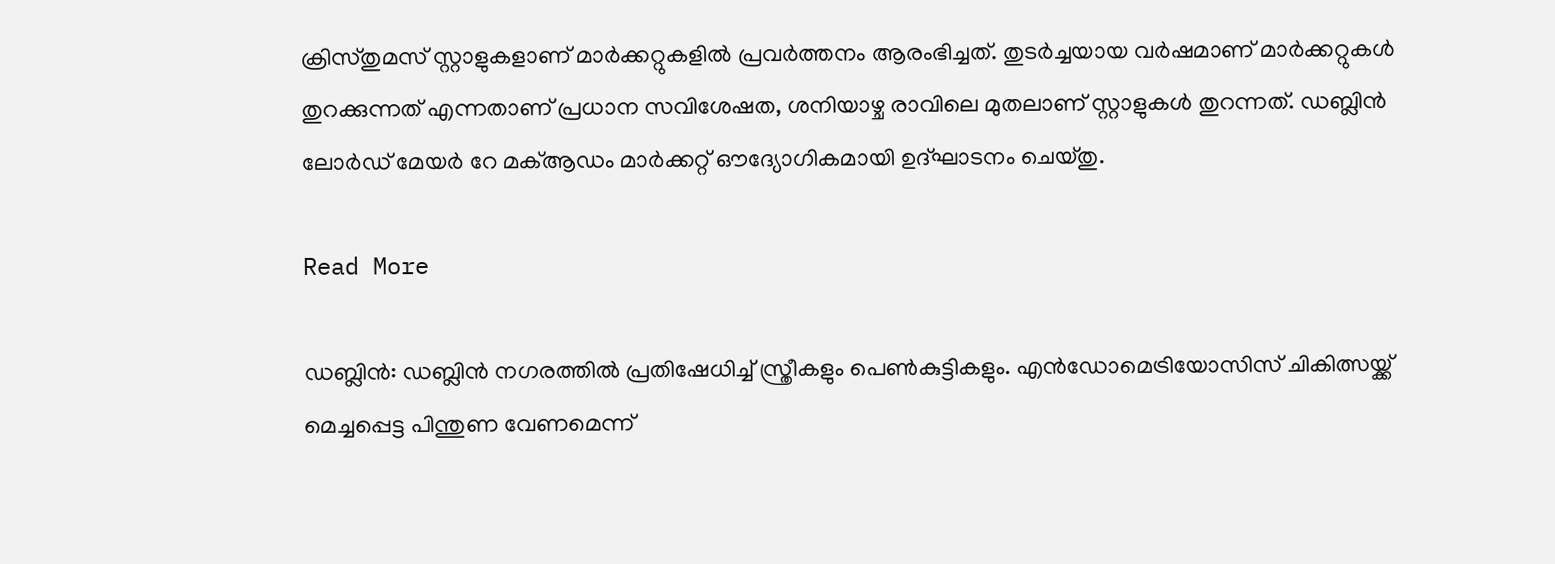ക്രിസ്തുമസ് സ്റ്റാളുകളാണ് മാർക്കറ്റുകളിൽ പ്രവർത്തനം ആരംഭിച്ചത്. തുടർച്ചയായ വർഷമാണ് മാർക്കറ്റുകൾ തുറക്കുന്നത് എന്നതാണ് പ്രധാന സവിശേഷത, ശനിയാഴ്ച രാവിലെ മുതലാണ് സ്റ്റാളുകൾ തുറന്നത്. ഡബ്ലിൻ ലോർഡ് മേയർ റേ മക്ആഡം മാർക്കറ്റ് ഔദ്യോഗികമായി ഉദ്ഘാടനം ചെയ്തു.

Read More

ഡബ്ലിൻ: ഡബ്ലിൻ നഗരത്തിൽ പ്രതിഷേധിച്ച് സ്ത്രീകളും പെൺകുട്ടികളും. എൻഡോമെട്രിയോസിസ് ചികിത്സയ്ക്ക് മെച്ചപ്പെട്ട പിന്തുണ വേണമെന്ന്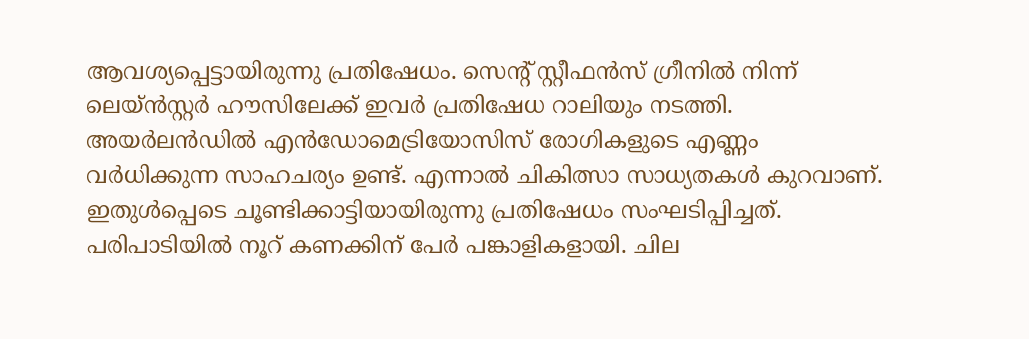ആവശ്യപ്പെട്ടായിരുന്നു പ്രതിഷേധം. സെന്റ് സ്റ്റീഫൻസ് ഗ്രീനിൽ നിന്ന് ലെയ്ൻസ്റ്റർ ഹൗസിലേക്ക് ഇവർ പ്രതിഷേധ റാലിയും നടത്തി. അയർലൻഡിൽ എൻഡോമെട്രിയോസിസ് രോഗികളുടെ എണ്ണം വർധിക്കുന്ന സാഹചര്യം ഉണ്ട്. എന്നാൽ ചികിത്സാ സാധ്യതകൾ കുറവാണ്. ഇതുൾപ്പെടെ ചൂണ്ടിക്കാട്ടിയായിരുന്നു പ്രതിഷേധം സംഘടിപ്പിച്ചത്. പരിപാടിയിൽ നൂറ് കണക്കിന് പേർ പങ്കാളികളായി. ചില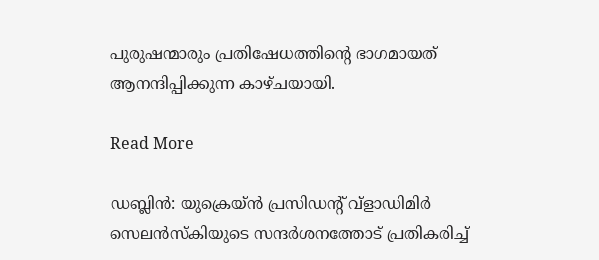പുരുഷന്മാരും പ്രതിഷേധത്തിന്റെ ഭാഗമായത് ആനന്ദിപ്പിക്കുന്ന കാഴ്ചയായി.

Read More

ഡബ്ലിൻ: യുക്രെയ്ൻ പ്രസിഡന്റ് വ്‌ളാഡിമിർ സെലൻസ്‌കിയുടെ സന്ദർശനത്തോട് പ്രതികരിച്ച്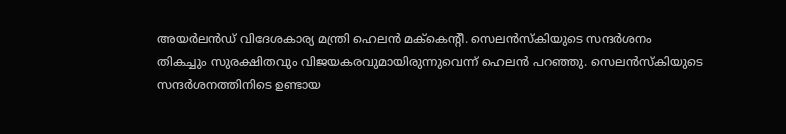അയർലൻഡ് വിദേശകാര്യ മന്ത്രി ഹെലൻ മക്‌കെന്റീ. സെലൻസ്‌കിയുടെ സന്ദർശനം തികച്ചും സുരക്ഷിതവും വിജയകരവുമായിരുന്നുവെന്ന് ഹെലൻ പറഞ്ഞു. സെലൻസ്‌കിയുടെ സന്ദർശനത്തിനിടെ ഉണ്ടായ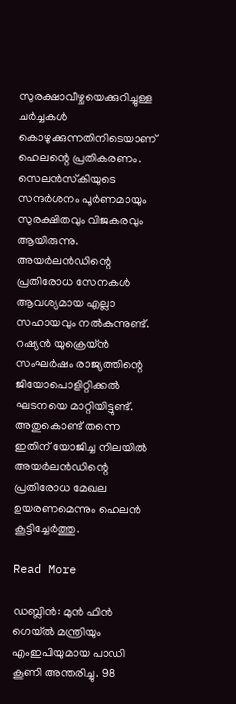സുരക്ഷാവീഴ്ചയെക്കുറിച്ചുള്ള ചർച്ചകൾ കൊഴുക്കുന്നതിനിടെയാണ് ഹെലന്റെ പ്രതികരണം. സെലൻസ്‌കിയുടെ സന്ദർശനം പൂർണമായും സുരക്ഷിതവും വിജകരവും ആയിരുന്നു. അയർലൻഡിന്റെ പ്രതിരോധ സേനകൾ ആവശ്യമായ എല്ലാ സഹായവും നൽകുന്നുണ്ട്. റഷ്യൻ യുക്രെയ്ൻ സംഘർഷം രാജ്യത്തിന്റെ ജിയോപൊളിറ്റിക്കൽ ഘടനയെ മാറ്റിയിട്ടുണ്ട്. അതുകൊണ്ട് തന്നെ ഇതിന് യോജിച്ച നിലയിൽ അയർലൻഡിന്റെ പ്രതിരോധ മേഖല ഉയരണമെന്നും ഹെലൻ കൂട്ടിച്ചേർത്തു.

Read More

ഡബ്ലിൻ: മുൻ ഫിൻ ഗെയ്ൽ മന്ത്രിയും എംഇപിയുമായ പാഡി കൂണി അന്തരിച്ചു. 98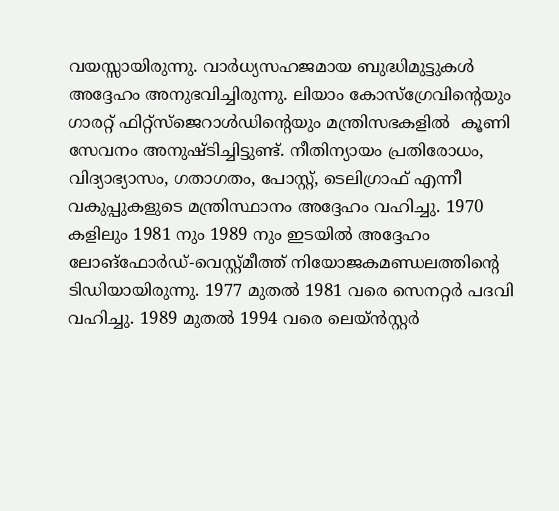വയസ്സായിരുന്നു. വാർധ്യസഹജമായ ബുദ്ധിമുട്ടുകൾ അദ്ദേഹം അനുഭവിച്ചിരുന്നു. ലിയാം കോസ്ഗ്രേവിന്റെയും ഗാരറ്റ് ഫിറ്റ്സ്ജെറാൾഡിന്റെയും മന്ത്രിസഭകളിൽ  കൂണി സേവനം അനുഷ്ടിച്ചിട്ടുണ്ട്. നീതിന്യായം പ്രതിരോധം, വിദ്യാഭ്യാസം, ഗതാഗതം, പോസ്റ്റ്, ടെലിഗ്രാഫ് എന്നീ വകുപ്പുകളുടെ മന്ത്രിസ്ഥാനം അദ്ദേഹം വഹിച്ചു. 1970 കളിലും 1981 നും 1989 നും ഇടയിൽ അദ്ദേഹം ലോങ്ഫോർഡ്-വെസ്റ്റ്മീത്ത് നിയോജകമണ്ഡലത്തിന്റെ ടിഡിയായിരുന്നു. 1977 മുതൽ 1981 വരെ സെനറ്റർ പദവി വഹിച്ചു. 1989 മുതൽ 1994 വരെ ലെയ്ൻസ്റ്റർ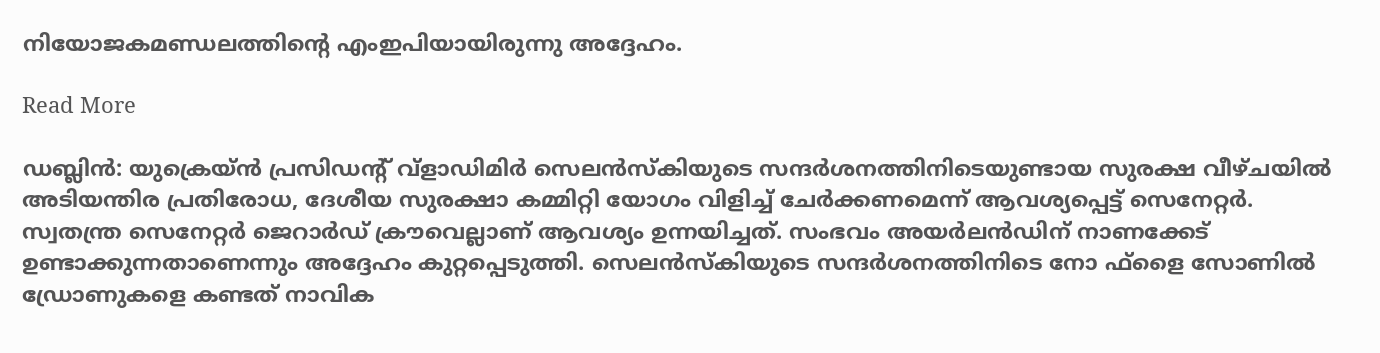നിയോജകമണ്ഡലത്തിന്റെ എംഇപിയായിരുന്നു അദ്ദേഹം.

Read More

ഡബ്ലിൻ: യുക്രെയ്ൻ പ്രസിഡന്റ് വ്‌ളാഡിമിർ സെലൻസ്‌കിയുടെ സന്ദർശനത്തിനിടെയുണ്ടായ സുരക്ഷ വീഴ്ചയിൽ അടിയന്തിര പ്രതിരോധ, ദേശീയ സുരക്ഷാ കമ്മിറ്റി യോഗം വിളിച്ച് ചേർക്കണമെന്ന് ആവശ്യപ്പെട്ട് സെനേറ്റർ. സ്വതന്ത്ര സെനേറ്റർ ജെറാർഡ് ക്രൗവെല്ലാണ് ആവശ്യം ഉന്നയിച്ചത്. സംഭവം അയർലൻഡിന് നാണക്കേട് ഉണ്ടാക്കുന്നതാണെന്നും അദ്ദേഹം കുറ്റപ്പെടുത്തി. സെലൻസ്‌കിയുടെ സന്ദർശനത്തിനിടെ നോ ഫ്‌ളൈ സോണിൽ ഡ്രോണുകളെ കണ്ടത് നാവിക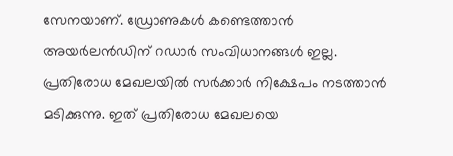സേനയാണ്. ഡ്രോണുകൾ കണ്ടെത്താൻ അയർലൻഡിന് റഡാർ സംവിധാനങ്ങൾ ഇല്ല. പ്രതിരോധ മേഖലയിൽ സർക്കാർ നിക്ഷേപം നടത്താൻ മടിക്കുന്നു. ഇത് പ്രതിരോധ മേഖലയെ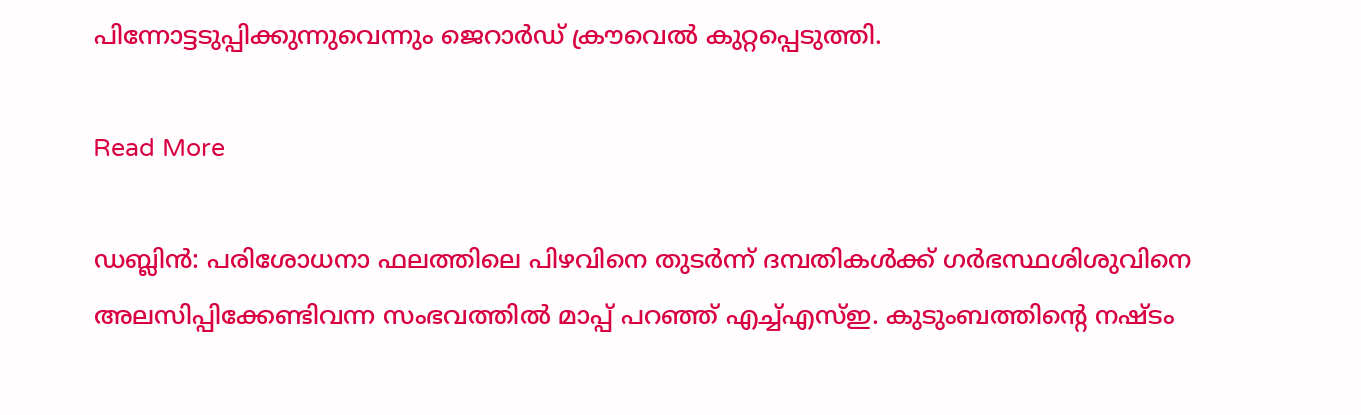പിന്നോട്ടടുപ്പിക്കുന്നുവെന്നും ജെറാർഡ് ക്രൗവെൽ കുറ്റപ്പെടുത്തി.

Read More

ഡബ്ലിൻ: പരിശോധനാ ഫലത്തിലെ പിഴവിനെ തുടർന്ന് ദമ്പതികൾക്ക് ഗർഭസ്ഥശിശുവിനെ അലസിപ്പിക്കേണ്ടിവന്ന സംഭവത്തിൽ മാപ്പ് പറഞ്ഞ് എച്ച്എസ്ഇ. കുടുംബത്തിന്റെ നഷ്ടം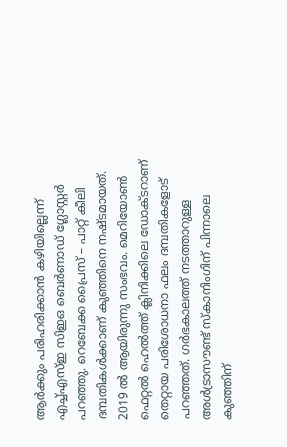ആർക്കും പരിഹരിക്കാൻ കഴിയില്ലെന്ന് എച്ച്എസ്ഇ സിഇഒ ബെർണാഡ് ഗ്ലോസ്റ്റർ പറഞ്ഞു. റെബേക്ക പ്രൈസ് – പാറ്റ് കീലി ദമ്പതികൾക്കാണ് കുഞ്ഞിനെ നഷ്ടമായത്. 2019 ൽ ആയിരുന്നു സംഭവം. മെറിയോൺ ഫെറ്റൽ ഹെൽത്ത് ക്ലിനിക്കിലെ ഡോക്ടറാണ് തെറ്റായ പരിശോധനാ ഫലം ദമ്പതികളോട് പറഞ്ഞത്. ഗർഭകാലത്ത് നടത്താറുള്ള അൾട്രാസൗണ്ട് സ്‌കാനിംഗിന് പിന്നാലെ കുഞ്ഞിന്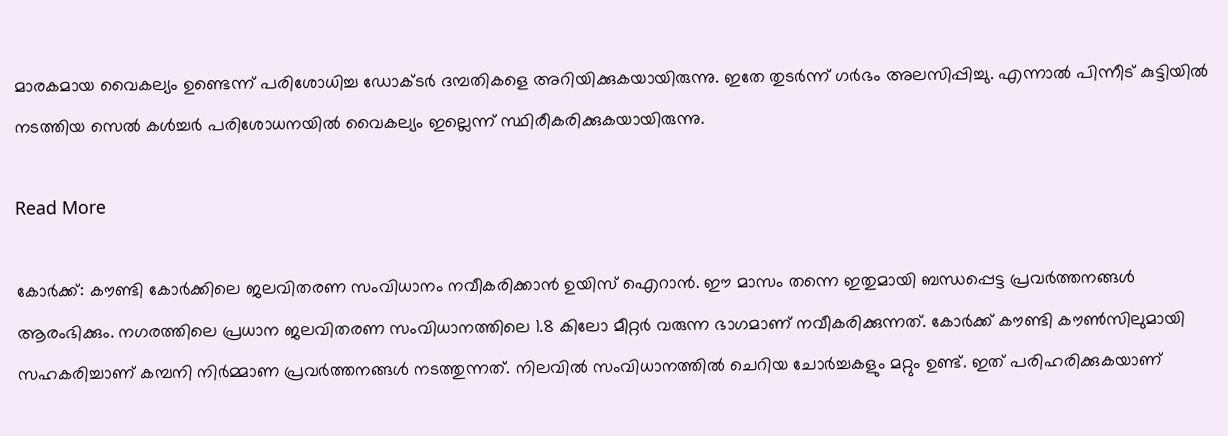മാരകമായ വൈകല്യം ഉണ്ടെന്ന് പരിശോധിച്ച ഡോക്ടർ ദമ്പതികളെ അറിയിക്കുകയായിരുന്നു. ഇതേ തുടർന്ന് ഗർഭം അലസിപ്പിച്ചു. എന്നാൽ പിന്നീട് കുട്ടിയിൽ നടത്തിയ സെൽ കൾച്ചർ പരിശോധനയിൽ വൈകല്യം ഇല്ലെന്ന് സ്ഥിരീകരിക്കുകയായിരുന്നു.

Read More

കോർക്ക്: കൗണ്ടി കോർക്കിലെ ജലവിതരണ സംവിധാനം നവീകരിക്കാൻ ഉയിസ് ഐറാൻ. ഈ മാസം തന്നെ ഇതുമായി ബന്ധപ്പെട്ട പ്രവർത്തനങ്ങൾ ആരംഭിക്കും. നഗരത്തിലെ പ്രധാന ജലവിതരണ സംവിധാനത്തിലെ 1.8 കിലോ മീറ്റർ വരുന്ന ഭാഗമാണ് നവീകരിക്കുന്നത്. കോർക്ക് കൗണ്ടി കൗൺസിലുമായി സഹകരിച്ചാണ് കമ്പനി നിർമ്മാണ പ്രവർത്തനങ്ങൾ നടത്തുന്നത്. നിലവിൽ സംവിധാനത്തിൽ ചെറിയ ചോർച്ചകളും മറ്റും ഉണ്ട്. ഇത് പരിഹരിക്കുകയാണ്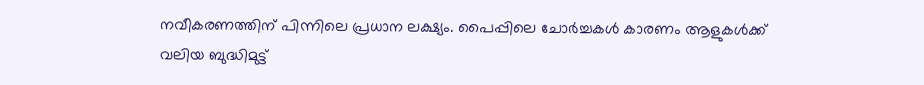നവീകരണത്തിന് പിന്നിലെ പ്രധാന ലക്ഷ്യം. പൈപ്പിലെ ചോർച്ചകൾ കാരണം ആളുകൾക്ക് വലിയ ബുദ്ധിമുട്ട്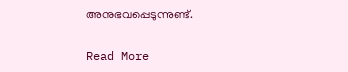അനുഭവപ്പെടുന്നുണ്ട്.

Read More